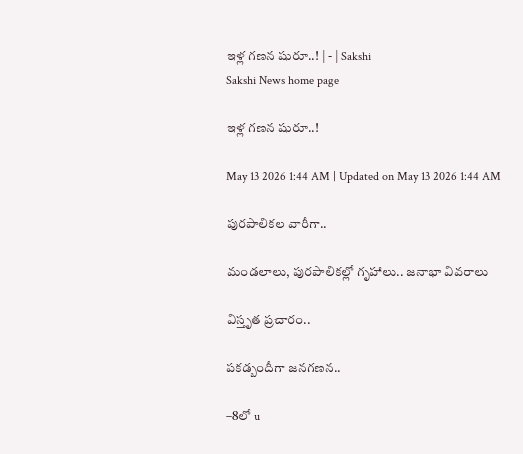ఇళ్ల గణన షురూ..! | - | Sakshi
Sakshi News home page

ఇళ్ల గణన షురూ..!

May 13 2026 1:44 AM | Updated on May 13 2026 1:44 AM

పురపాలికల వారీగా..

మండలాలు, పురపాలికల్లో గృహాలు.. జనాభా వివరాలు

విస్తృత ప్రచారం..

పకడ్బందీగా జనగణన..

–8లో u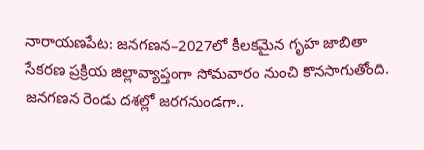నారాయణపేట: జనగణన–2027లో కీలకమైన గృహ జాబితా సేకరణ ప్రక్రియ జిల్లావ్యాప్తంగా సోమవారం నుంచి కొనసాగుతోంది. జనగణన రెండు దశల్లో జరగనుండగా..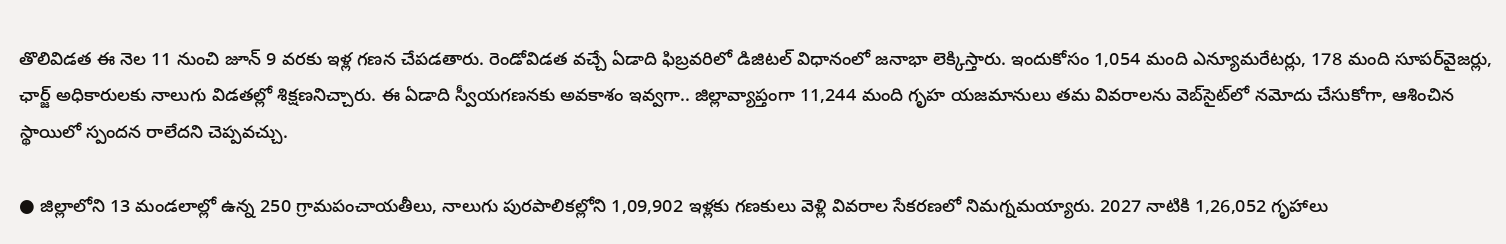తొలివిడత ఈ నెల 11 నుంచి జూన్‌ 9 వరకు ఇళ్ల గణన చేపడతారు. రెండోవిడత వచ్చే ఏడాది ఫిబ్రవరిలో డిజిటల్‌ విధానంలో జనాభా లెక్కిస్తారు. ఇందుకోసం 1,054 మంది ఎన్యూమరేటర్లు, 178 మంది సూపర్‌వైజర్లు, ఛార్జ్‌ అధికారులకు నాలుగు విడతల్లో శిక్షణనిచ్చారు. ఈ ఏడాది స్వీయగణనకు అవకాశం ఇవ్వగా.. జిల్లావ్యాప్తంగా 11,244 మంది గృహ యజమానులు తమ వివరాలను వెబ్‌సైట్‌లో నమోదు చేసుకోగా, ఆశించిన స్థాయిలో స్పందన రాలేదని చెప్పవచ్చు.

● జిల్లాలోని 13 మండలాల్లో ఉన్న 250 గ్రామపంచాయతీలు, నాలుగు పురపాలికల్లోని 1,09,902 ఇళ్లకు గణకులు వెళ్లి వివరాల సేకరణలో నిమగ్నమయ్యారు. 2027 నాటికి 1,26,052 గృహాలు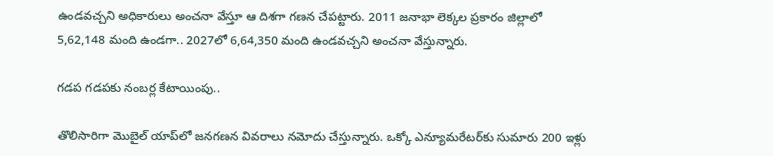ఉండవచ్చని అధికారులు అంచనా వేస్తూ ఆ దిశగా గణన చేపట్టారు. 2011 జనాభా లెక్కల ప్రకారం జిల్లాలో 5,62,148 మంది ఉండగా.. 2027లో 6,64,350 మంది ఉండవచ్చని అంచనా వేస్తున్నారు.

గడప గడపకు నంబర్ల కేటాయింపు..

తొలిసారిగా మొబైల్‌ యాప్‌లో జనగణన వివరాలు నమోదు చేస్తున్నారు. ఒక్కో ఎన్యూమరేటర్‌కు సుమారు 200 ఇళ్లు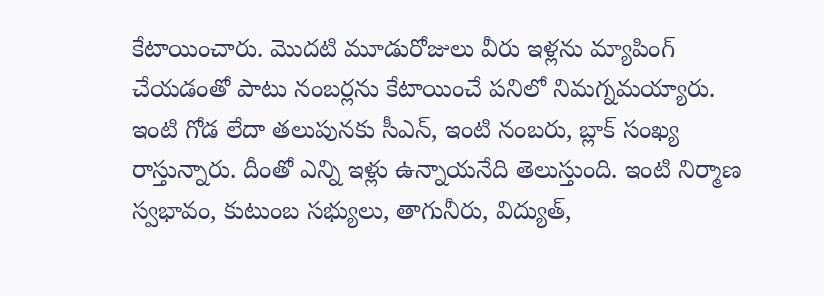కేటాయించారు. మొదటి మూడురోజులు వీరు ఇళ్లను మ్యాపింగ్‌ చేయడంతో పాటు నంబర్లను కేటాయించే పనిలో నిమగ్నమయ్యారు. ఇంటి గోడ లేదా తలుపునకు సీఎన్‌, ఇంటి నంబరు, బ్లాక్‌ సంఖ్య రాస్తున్నారు. దీంతో ఎన్ని ఇళ్లు ఉన్నాయనేది తెలుస్తుంది. ఇంటి నిర్మాణ స్వభావం, కుటుంబ సభ్యులు, తాగునీరు, విద్యుత్‌,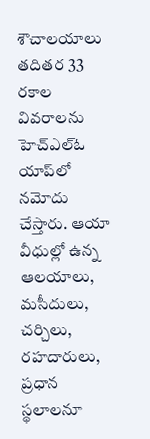శౌచాలయాలు తదితర 33 రకాల వివరాలను హెచ్‌ఎల్‌ఓ యాప్‌లో నమోదు చేస్తారు. ఆయా వీధుల్లో ఉన్న ఆలయాలు, మసీదులు, చర్చిలు, రహదారులు, ప్రధాన స్థలాలనూ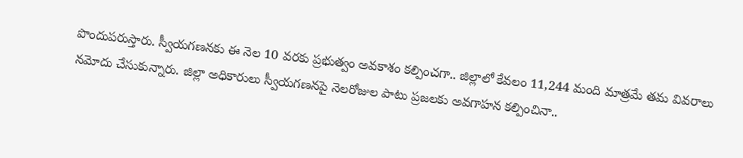పొందుపరుస్తారు. స్వీయగణనకు ఈ నెల 10 వరకు ప్రభుత్వం అవకాశం కల్పించగా.. జిల్లాలో కేవలం 11,244 మంది మాత్రమే తమ వివరాలు నమోదు చేసుకున్నారు. జిల్లా అధికారులు స్వీయగణనపై నెలరోజుల పాటు ప్రజలకు అవగాహన కల్పించినా..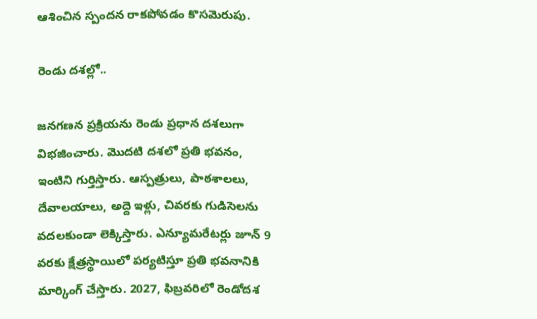ఆశించిన స్పందన రాకపోవడం కొసమెరుపు.

రెండు దశల్లో..

జనగణన ప్రక్రియను రెండు ప్రధాన దశలుగా విభజించారు. మొదటి దశలో ప్రతి భవనం, ఇంటిని గుర్తిస్తారు. ఆస్పత్రులు, పాఠశాలలు, దేవాలయాలు, అద్దె ఇళ్లు, చివరకు గుడిసెలను వదలకుండా లెక్కిస్తారు. ఎన్యూమరేటర్లు జూన్‌ 9 వరకు క్షేత్రస్థాయిలో పర్యటిస్తూ ప్రతి భవనానికి మార్కింగ్‌ చేస్తారు. 2027, ఫిబ్రవరిలో రెండోదశ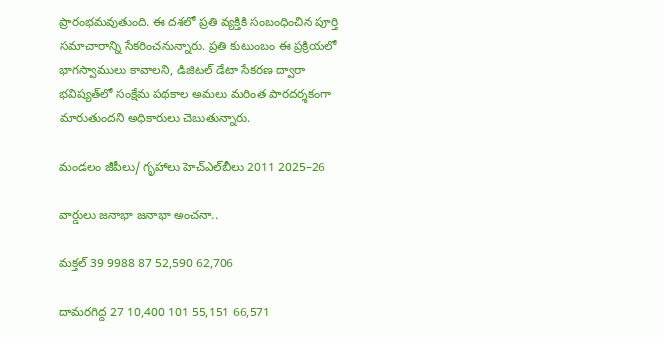ప్రారంభమవుతుంది. ఈ దశలో ప్రతి వ్యక్తికి సంబంధించిన పూర్తి సమాచారాన్ని సేకరించనున్నారు. ప్రతి కుటుంబం ఈ ప్రక్రియలో భాగస్వాములు కావాలని, డిజిటల్‌ డేటా సేకరణ ద్వారా భవిష్యత్‌లో సంక్షేమ పథకాల అమలు మరింత పారదర్శకంగా మారుతుందని అధికారులు చెబుతున్నారు.

మండలం జీపీలు/ గృహాలు హెచ్‌ఎల్‌బీలు 2011 2025–26

వార్డులు జనాభా జనాభా అంచనా..

మక్తల్‌ 39 9988 87 52,590 62,706

దామరగిద్ద 27 10,400 101 55,151 66,571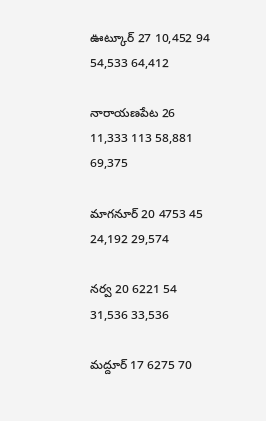ఊట్కూర్‌ 27 10,452 94 54,533 64,412

నారాయణపేట 26 11,333 113 58,881 69,375

మాగనూర్‌ 20 4753 45 24,192 29,574

నర్వ 20 6221 54 31,536 33,536

మద్దూర్‌ 17 6275 70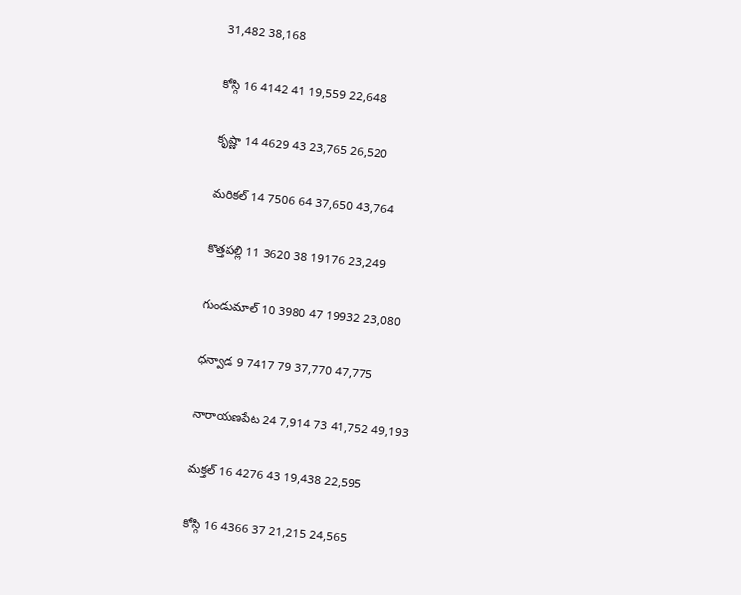31,482 38,168

కోస్గి 16 4142 41 19,559 22,648

కృష్ణా 14 4629 43 23,765 26,520

మరికల్‌ 14 7506 64 37,650 43,764

కొత్తపల్లి 11 3620 38 19176 23,249

గుండుమాల్‌ 10 3980 47 19932 23,080

ధన్వాడ 9 7417 79 37,770 47,775

నారాయణపేట 24 7,914 73 41,752 49,193

మక్తల్‌ 16 4276 43 19,438 22,595

కోస్గి 16 4366 37 21,215 24,565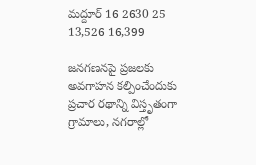మద్దూర్‌ 16 2630 25 13,526 16,399

జనగణనపై ప్రజలకు అవగాహన కల్పించేందుకు ప్రచార రథాన్ని విస్తృతంగా గ్రామాలు, నగరాల్లో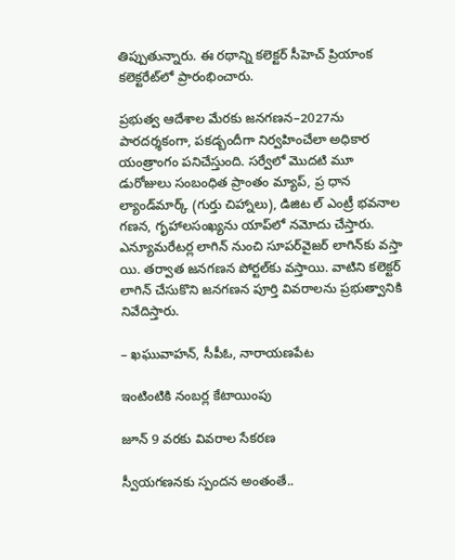తిప్పుతున్నారు. ఈ రథాన్ని కలెక్టర్‌ సీహెచ్‌ ప్రియాంక కలెక్టరేట్‌లో ప్రారంభించారు.

ప్రభుత్వ ఆదేశాల మేరకు జనగణన–2027ను పారదర్శకంగా, పకడ్బందీగా నిర్వహించేలా అధికార యంత్రాంగం పనిచేస్తుంది. సర్వేలో మొదటి మూ డురోజులు సంబంధిత ప్రాంతం మ్యాప్‌, ప్ర ధాన ల్యాండ్‌మార్క్‌ (గుర్తు చిహ్నాలు), డిజిట ల్‌ ఎంట్రీ భవనాల గణన, గృహాలసంఖ్యను యాప్‌లో నమోదు చేస్తారు. ఎన్యూమరేటర్ల లాగిన్‌ నుంచి సూపర్‌వైజర్‌ లాగిన్‌కు వస్తా యి. తర్వాత జనగణన పోర్టల్‌కు వస్తాయి. వాటిని కలెక్టర్‌ లాగిన్‌ చేసుకొని జనగణన పూర్తి వివరాలను ప్రభుత్వానికి నివేదిస్తారు.

– ఖఘువాహన్‌, సీపీఓ, నారాయణపేట

ఇంటింటికి నంబర్ల కేటాయింపు

జూన్‌ 9 వరకు వివరాల సేకరణ

స్వీయగణనకు స్పందన అంతంతే..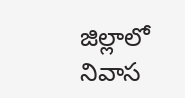జిల్లాలో నివాస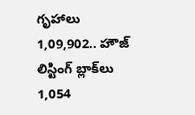గృహాలు 1,09,902.. హౌజ్‌ లిస్టింగ్‌ బ్లాక్‌లు 1,054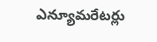ఎన్యూమరేటర్లు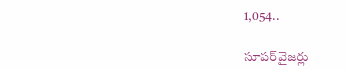1,054..

సూపర్‌వైజర్లు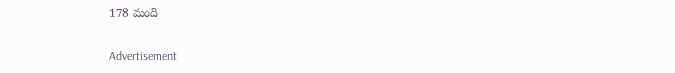178 మంది

Advertisement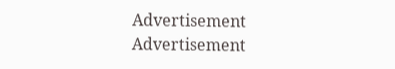Advertisement
Advertisement